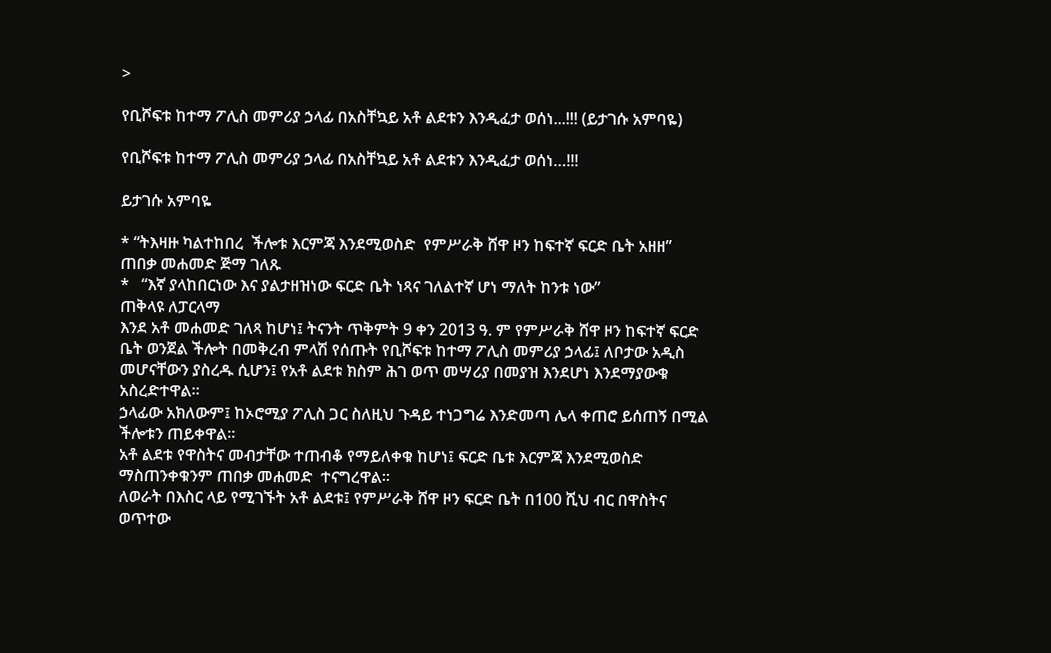>

የቢሾፍቱ ከተማ ፖሊስ መምሪያ ኃላፊ በአስቸኳይ አቶ ልደቱን እንዲፈታ ወሰነ...!!! (ይታገሱ አምባዬ)

የቢሾፍቱ ከተማ ፖሊስ መምሪያ ኃላፊ በአስቸኳይ አቶ ልደቱን እንዲፈታ ወሰነ…!!!

ይታገሱ አምባዬ

* “ትእዛዙ ካልተከበረ  ችሎቱ እርምጃ እንደሚወስድ  የምሥራቅ ሸዋ ዞን ከፍተኛ ፍርድ ቤት አዘዘ”
ጠበቃ መሐመድ ጅማ ገለጹ
*   “እኛ ያላከበርነው እና ያልታዘዝነው ፍርድ ቤት ነጻና ገለልተኛ ሆነ ማለት ከንቱ ነው”
ጠቅላዩ ለፓርላማ
እንደ አቶ መሐመድ ገለጻ ከሆነ፤ ትናንት ጥቅምት 9 ቀን 2013 ዓ. ም የምሥራቅ ሸዋ ዞን ከፍተኛ ፍርድ ቤት ወንጀል ችሎት በመቅረብ ምላሽ የሰጡት የቢሾፍቱ ከተማ ፖሊስ መምሪያ ኃላፊ፤ ለቦታው አዲስ መሆናቸውን ያስረዱ ሲሆን፤ የአቶ ልደቱ ክስም ሕገ ወጥ መሣሪያ በመያዝ እንደሆነ እንደማያውቁ አስረድተዋል።
ኃላፊው አክለውም፤ ከኦሮሚያ ፖሊስ ጋር ስለዚህ ጉዳይ ተነጋግሬ እንድመጣ ሌላ ቀጠሮ ይሰጠኝ በሚል ችሎቱን ጠይቀዋል።
አቶ ልደቱ የዋስትና መብታቸው ተጠብቆ የማይለቀቁ ከሆነ፤ ፍርድ ቤቱ እርምጃ እንደሚወስድ ማስጠንቀቁንም ጠበቃ መሐመድ  ተናግረዋል።
ለወራት በእስር ላይ የሚገኙት አቶ ልደቱ፤ የምሥራቅ ሸዋ ዞን ፍርድ ቤት በ100 ሺህ ብር በዋስትና ወጥተው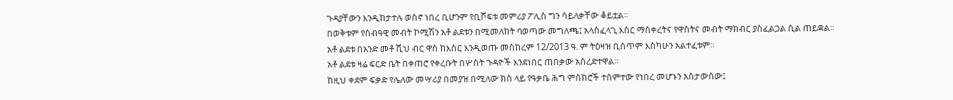ጉዳያቸውን እንዲከታተሉ ወስኖ ነበረ ቢሆንም የቢሾፍቱ መምሪያ ፖሊስ ግን ሳይለቃቸው ቆይቷል።
በወቅቱም የሰብዓዊ መብት ኮሚሽን አቶ ልደቱን በሚመለከት ባወጣው መግለጫ፤ አላስፈላጊ እስር ማስቀረትና የዋስትና መብት ማክብር ያስፈልጋል ሲል ጠይቋል።
አቶ ልደቱ በአንድ መቶ ሺህ ብር ዋስ ከእስር እንዲወጡ መስከረም 12/2013 ዓ. ም ትዕዛዝ ቢሰጥም እስካሁን አልተፈቱም።
አቶ ልደቱ ዛሬ ፍርድ ቤት በቀጠሮ የቀረቡት በሦስት ጉዳዮች እንደነበር ጠበቃው አስረድተዋል።
ከዚህ ቀደም ፍቃድ የሌለው መሣሪያ በመያዝ በሚለው ክስ ላይ የዓቃቤ ሕግ ምስክሮች ተሰምተው የነበረ መሆኑን አስታውሰው፤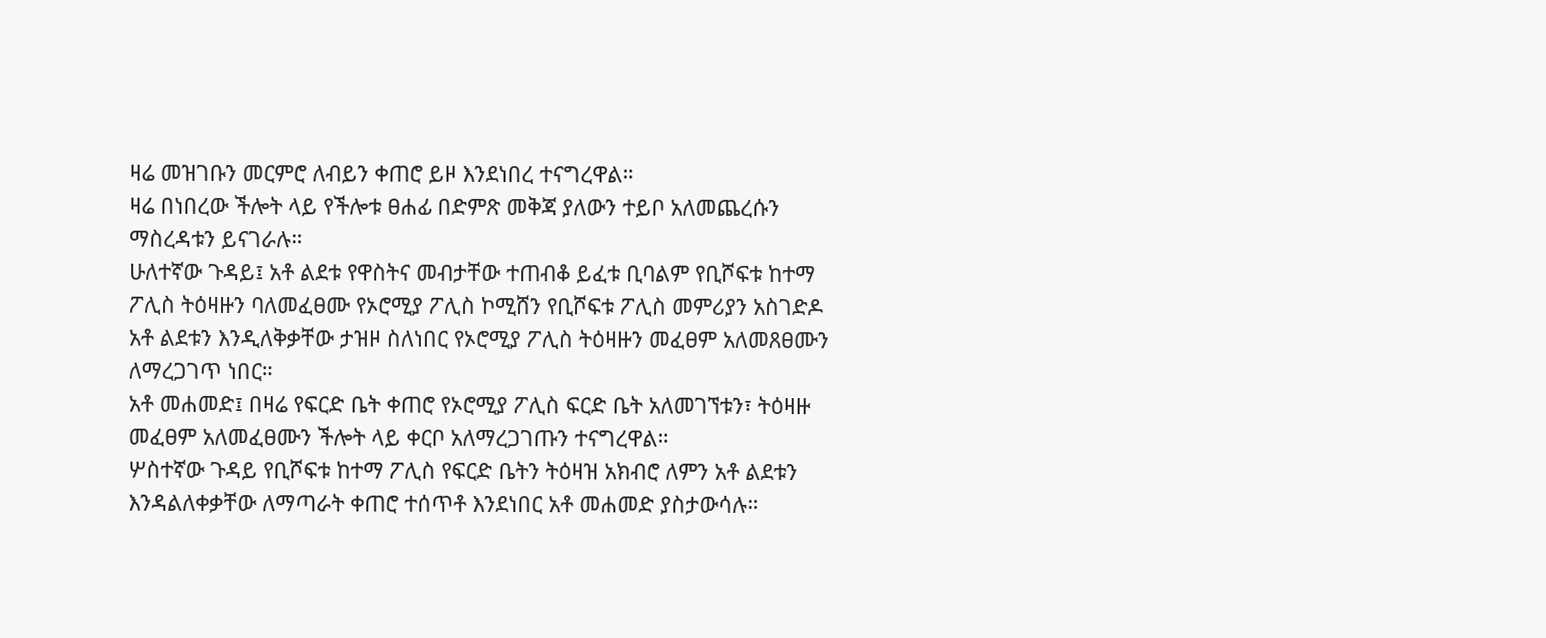ዛሬ መዝገቡን መርምሮ ለብይን ቀጠሮ ይዞ እንደነበረ ተናግረዋል።
ዛሬ በነበረው ችሎት ላይ የችሎቱ ፀሐፊ በድምጽ መቅጃ ያለውን ተይቦ አለመጨረሱን ማስረዳቱን ይናገራሉ።
ሁለተኛው ጉዳይ፤ አቶ ልደቱ የዋስትና መብታቸው ተጠብቆ ይፈቱ ቢባልም የቢሾፍቱ ከተማ ፖሊስ ትዕዛዙን ባለመፈፀሙ የኦሮሚያ ፖሊስ ኮሚሸን የቢሾፍቱ ፖሊስ መምሪያን አስገድዶ አቶ ልደቱን እንዲለቅቃቸው ታዝዞ ስለነበር የኦሮሚያ ፖሊስ ትዕዛዙን መፈፀም አለመጸፀሙን ለማረጋገጥ ነበር።
አቶ መሐመድ፤ በዛሬ የፍርድ ቤት ቀጠሮ የኦሮሚያ ፖሊስ ፍርድ ቤት አለመገኘቱን፣ ትዕዛዙ መፈፀም አለመፈፀሙን ችሎት ላይ ቀርቦ አለማረጋገጡን ተናግረዋል።
ሦስተኛው ጉዳይ የቢሾፍቱ ከተማ ፖሊስ የፍርድ ቤትን ትዕዛዝ አክብሮ ለምን አቶ ልደቱን እንዳልለቀቃቸው ለማጣራት ቀጠሮ ተሰጥቶ እንደነበር አቶ መሐመድ ያስታውሳሉ።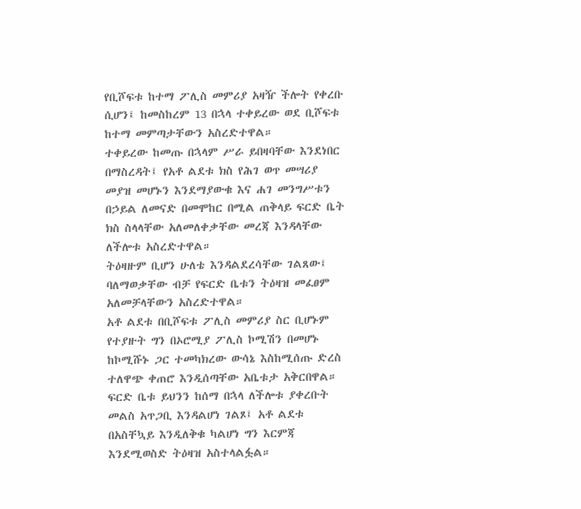የቢሾፍቱ ከተማ ፖሊስ መምሪያ አዛዥ ችሎት የቀረቡ ሲሆን፤ ከመስከረም 13 በኋላ ተቀይረው ወደ ቢሾፍቱ ከተማ መምጣታቸውን አስረድተዋል።
ተቀይረው ከመጡ በኋላም ሥራ ይበዛባቸው እንደነበር በማስረዳት፤ የአቶ ልደቱ ክስ የሕገ ወጥ መሣሪያ መያዝ መሆኑን እንደማያውቁ እና ሐገ መንግሥቱን በኃይል ለመናድ በመሞከር በሚል ጠቅላይ ፍርድ ቤት ክስ ስላላቸው አለመለቀቃቸው መረጃ እንዳላቸው ለችሎቱ አስረድተዋል።
ትዕዛዙም ቢሆን ሁለቴ እንዳልደረሳቸው ገልጸው፤ ባለማወቃቸው ብቻ የፍርድ ቤቱን ትዕዛዝ መፈፀም አለመቻላቸውን አስረድተዋል።
አቶ ልደቱ በቢሾፍቱ ፖሊስ መምሪያ ስር ቢሆኑም የተያዙት ግን በኦሮሚያ ፖሊስ ኮሚሽን በመሆኑ ከኮሚሹኑ ጋር ተመካክረው ውሳኔ እስከሚሰጡ ድረስ ተለዋጭ ቀጠሮ እንዲሰጣቸው አቤቱታ አቅርበዋል።
ፍርድ ቤቱ ይህንን ከሰማ በኋላ ለችሎቱ ያቀረቡት መልስ አጥጋቢ እንዳልሆነ ገልጾ፤ አቶ ልደቱ በአስቸኳይ እንዲለቅቁ ካልሆነ ግን እርምጃ እንደሚወስድ ትዕዛዝ አስተላልፏል።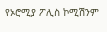የኦሮሚያ ፖሊስ ኮሚሽንም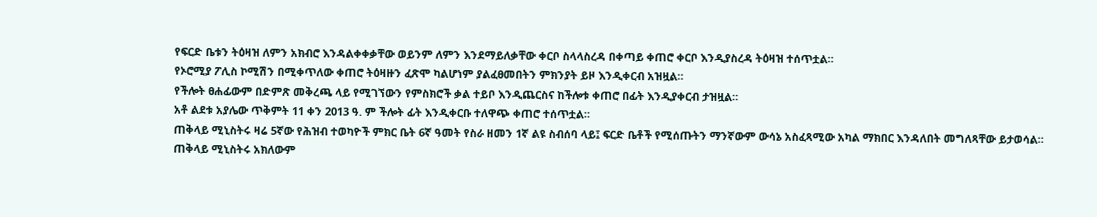የፍርድ ቤቱን ትዕዛዝ ለምን አክብሮ እንዳልቀቀቃቸው ወይንም ለምን እንደማይለቃቸው ቀርቦ ስላላስረዳ በቀጣይ ቀጠሮ ቀርቦ እንዲያስረዳ ትዕዛዝ ተሰጥቷል።
የኦሮሚያ ፖሊስ ኮሚሽን በሚቀጥለው ቀጠሮ ትዕዛዙን ፈጽሞ ካልሆነም ያልፈፀመበትን ምክንያት ይዞ እንዲቀርብ አዝዟል።
የችሎት ፀሐፊውም በድምጽ መቅረጫ ላይ የሚገኘውን የምስክሮች ቃል ተይቦ እንዲጨርስና ከችሎቱ ቀጠሮ በፊት እንዲያቀርብ ታዝዟል።
አቶ ልደቱ አያሌው ጥቅምት 11 ቀን 2013 ዓ. ም ችሎት ፊት እንዲቀርቡ ተለዋጭ ቀጠሮ ተሰጥቷል።
ጠቅላይ ሚኒስትሩ ዛሬ 5ኛው የሕዝብ ተወካዮች ምክር ቤት 6ኛ ዓመት የስራ ዘመን 1ኛ ልዩ ስብሰባ ላይ፤ ፍርድ ቤቶች የሚሰጡትን ማንኛውም ውሳኔ አስፈጻሚው አካል ማክበር እንዳለበት መግለጻቸው ይታወሳል።
ጠቅላይ ሚኒስትሩ አክለውም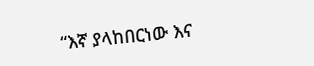“እኛ ያላከበርነው እና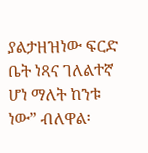ያልታዘዝነው ፍርድ ቤት ነጻና ገለልተኛ ሆነ ማለት ከንቱ ነው” ብለዋል፡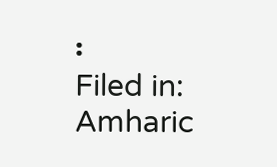፡
Filed in: Amharic